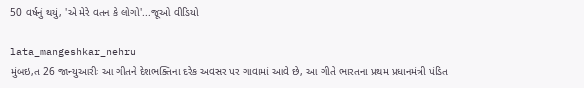50 વર્ષનું થયું, 'એ મેરે વતન કે લોગો'...જૂઓ વીડિયો

lata_mangeshkar_nehru
મુંબઇ,ત 26 જાન્યુઆરીઃ આ ગીતને દેશભક્તિના દરેક અવસર પર ગાવામાં આવે છે, આ ગીતે ભારતના પ્રથમ પ્રધાનમંત્રી પંડિત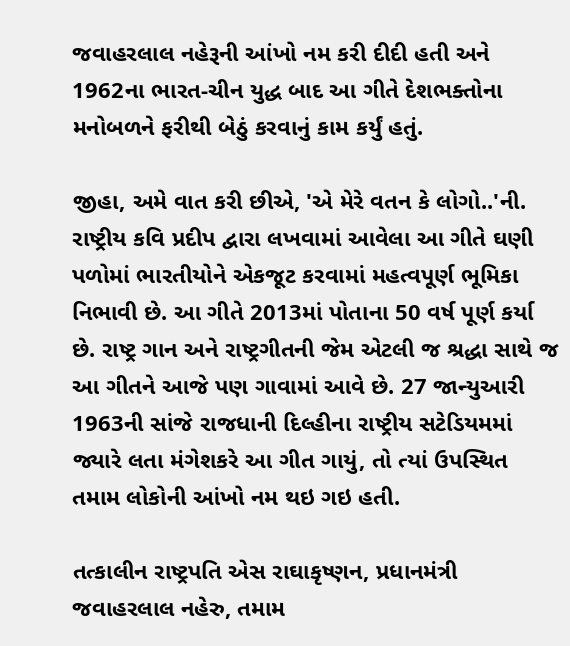જવાહરલાલ નહેરૂની આંખો નમ કરી દીદી હતી અને 1962ના ભારત-ચીન યુદ્ધ બાદ આ ગીતે દેશભક્તોના મનોબળને ફરીથી બેઠું કરવાનું કામ કર્યું હતું.

જીહા, અમે વાત કરી છીએ, 'એ મેરે વતન કે લોગો..'ની. રાષ્ટ્રીય કવિ પ્રદીપ દ્વારા લખવામાં આવેલા આ ગીતે ઘણી પળોમાં ભારતીયોને એકજૂટ કરવામાં મહત્વપૂર્ણ ભૂમિકા નિભાવી છે. આ ગીતે 2013માં પોતાના 50 વર્ષ પૂર્ણ કર્યા છે. રાષ્ટ્ર ગાન અને રાષ્ટ્રગીતની જેમ એટલી જ શ્રદ્ધા સાથે જ આ ગીતને આજે પણ ગાવામાં આવે છે. 27 જાન્યુઆરી 1963ની સાંજે રાજધાની દિલ્હીના રાષ્ટ્રીય સટેડિયમમાં જ્યારે લતા મંગેશકરે આ ગીત ગાયું, તો ત્યાં ઉપસ્થિત તમામ લોકોની આંખો નમ થઇ ગઇ હતી.

તત્કાલીન રાષ્ટ્રપતિ એસ રાઘાકૃષ્ણન, પ્રધાનમંત્રી જવાહરલાલ નહેરુ, તમામ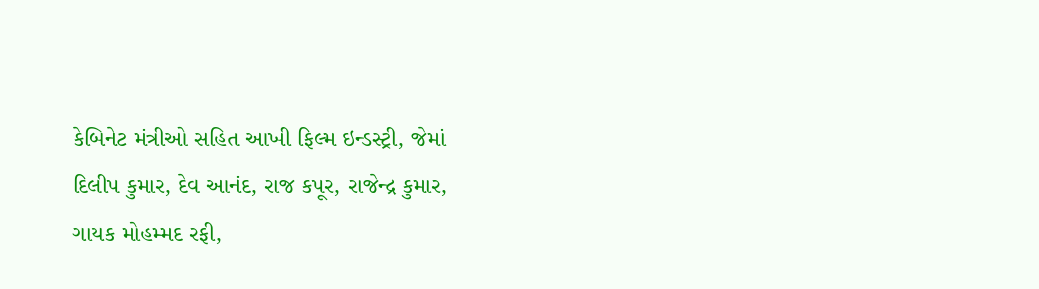કેબિનેટ મંત્રીઓ સહિત આખી ફિલ્મ ઇન્ડસ્ટ્રી, જેમાં દિલીપ કુમાર, દેવ આનંદ, રાજ કપૂર, રાજેન્દ્ર કુમાર, ગાયક મોહમ્મદ રફી,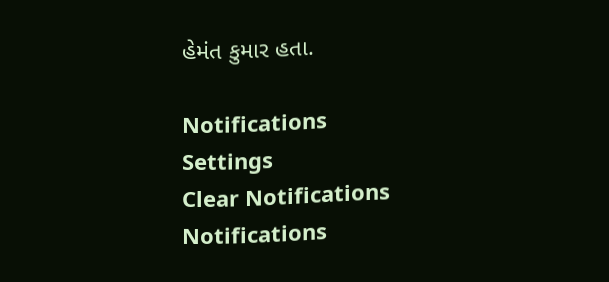હેમંત કુમાર હતા.

Notifications
Settings
Clear Notifications
Notifications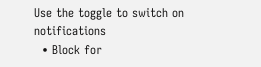Use the toggle to switch on notifications
  • Block for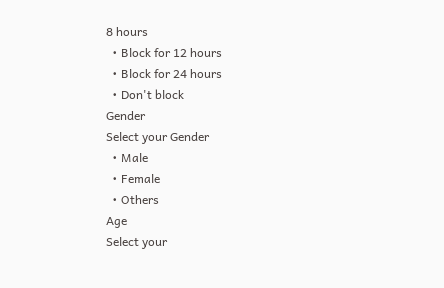8 hours
  • Block for 12 hours
  • Block for 24 hours
  • Don't block
Gender
Select your Gender
  • Male
  • Female
  • Others
Age
Select your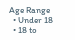Age Range
  • Under 18
  • 18 to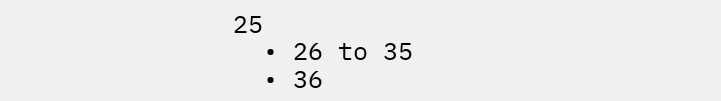25
  • 26 to 35
  • 36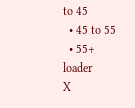to 45
  • 45 to 55
  • 55+
loader
X